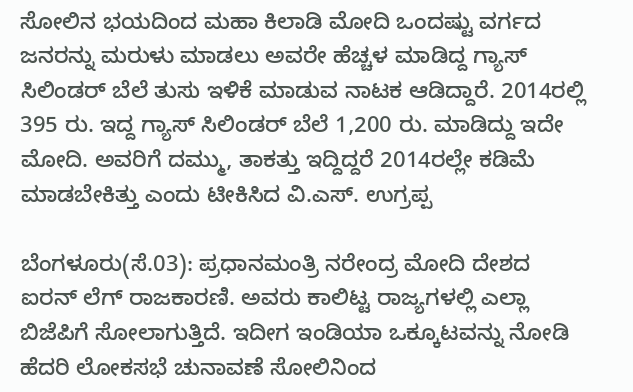ಸೋಲಿನ ಭಯದಿಂದ ಮಹಾ ಕಿಲಾಡಿ ಮೋದಿ ಒಂದಷ್ಟು ವರ್ಗದ ಜನರನ್ನು ಮರುಳು ಮಾಡಲು ಅವರೇ ಹೆಚ್ಚಳ ಮಾಡಿದ್ದ ಗ್ಯಾಸ್‌ ಸಿಲಿಂಡರ್‌ ಬೆಲೆ ತುಸು ಇಳಿಕೆ ಮಾಡುವ ನಾಟಕ ಆಡಿದ್ದಾರೆ. 2014ರಲ್ಲಿ 395 ರು. ಇದ್ದ ಗ್ಯಾಸ್‌ ಸಿಲಿಂಡರ್‌ ಬೆಲೆ 1,200 ರು. ಮಾಡಿದ್ದು ಇದೇ ಮೋದಿ. ಅವರಿಗೆ ದಮ್ಮು, ತಾಕತ್ತು ಇದ್ದಿದ್ದರೆ 2014ರಲ್ಲೇ ಕಡಿಮೆ ಮಾಡಬೇಕಿತ್ತು ಎಂದು ಟೀಕಿಸಿದ ವಿ.ಎಸ್‌. ಉಗ್ರಪ್ಪ

ಬೆಂಗಳೂರು(ಸೆ.03): ಪ್ರಧಾನಮಂತ್ರಿ ನರೇಂದ್ರ ಮೋದಿ ದೇಶದ ಐರನ್‌ ಲೆಗ್‌ ರಾಜಕಾರಣಿ. ಅವರು ಕಾಲಿಟ್ಟ ರಾಜ್ಯಗಳಲ್ಲಿ ಎಲ್ಲಾ ಬಿಜೆಪಿಗೆ ಸೋಲಾಗುತ್ತಿದೆ. ಇದೀಗ ಇಂಡಿಯಾ ಒಕ್ಕೂಟವನ್ನು ನೋಡಿ ಹೆದರಿ ಲೋಕಸಭೆ ಚುನಾವಣೆ ಸೋಲಿನಿಂದ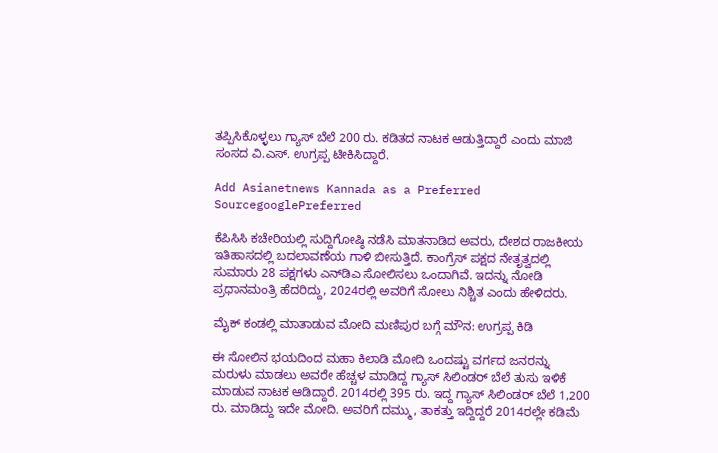ತಪ್ಪಿಸಿಕೊಳ್ಳಲು ಗ್ಯಾಸ್‌ ಬೆಲೆ 200 ರು. ಕಡಿತದ ನಾಟಕ ಆಡುತ್ತಿದ್ದಾರೆ ಎಂದು ಮಾಜಿ ಸಂಸದ ವಿ.ಎಸ್‌. ಉಗ್ರಪ್ಪ ಟೀಕಿಸಿದ್ದಾರೆ.

Add Asianetnews Kannada as a Preferred SourcegooglePreferred

ಕೆಪಿಸಿಸಿ ಕಚೇರಿಯಲ್ಲಿ ಸುದ್ದಿಗೋಷ್ಠಿ ನಡೆಸಿ ಮಾತನಾಡಿದ ಅವರು, ದೇಶದ ರಾಜಕೀಯ ಇತಿಹಾಸದಲ್ಲಿ ಬದಲಾವಣೆಯ ಗಾಳಿ ಬೀಸುತ್ತಿದೆ. ಕಾಂಗ್ರೆಸ್‌ ಪಕ್ಷದ ನೇತೃತ್ವದಲ್ಲಿ ಸುಮಾರು 28 ಪಕ್ಷಗಳು ಎನ್‌ಡಿಎ ಸೋಲಿಸಲು ಒಂದಾಗಿವೆ. ಇದನ್ನು ನೋಡಿ ಪ್ರಧಾನಮಂತ್ರಿ ಹೆದರಿದ್ದು, 2024ರಲ್ಲಿ ಅವರಿಗೆ ಸೋಲು ನಿಶ್ಚಿತ ಎಂದು ಹೇಳಿದರು.

ಮೈಕ್‌ ಕಂಡಲ್ಲಿ ಮಾತಾಡುವ ಮೋದಿ ಮಣಿಪುರ ಬಗ್ಗೆ ಮೌನ: ಉಗ್ರಪ್ಪ ಕಿಡಿ

ಈ ಸೋಲಿನ ಭಯದಿಂದ ಮಹಾ ಕಿಲಾಡಿ ಮೋದಿ ಒಂದಷ್ಟು ವರ್ಗದ ಜನರನ್ನು ಮರುಳು ಮಾಡಲು ಅವರೇ ಹೆಚ್ಚಳ ಮಾಡಿದ್ದ ಗ್ಯಾಸ್‌ ಸಿಲಿಂಡರ್‌ ಬೆಲೆ ತುಸು ಇಳಿಕೆ ಮಾಡುವ ನಾಟಕ ಆಡಿದ್ದಾರೆ. 2014ರಲ್ಲಿ 395 ರು. ಇದ್ದ ಗ್ಯಾಸ್‌ ಸಿಲಿಂಡರ್‌ ಬೆಲೆ 1,200 ರು. ಮಾಡಿದ್ದು ಇದೇ ಮೋದಿ. ಅವರಿಗೆ ದಮ್ಮು, ತಾಕತ್ತು ಇದ್ದಿದ್ದರೆ 2014ರಲ್ಲೇ ಕಡಿಮೆ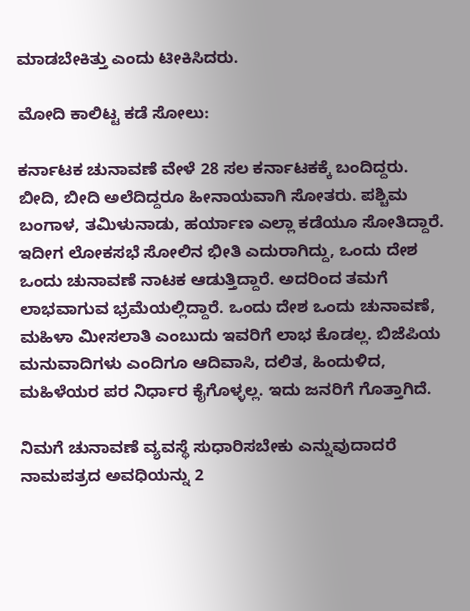ಮಾಡಬೇಕಿತ್ತು ಎಂದು ಟೀಕಿಸಿದರು.

ಮೋದಿ ಕಾಲಿಟ್ಟ ಕಡೆ ಸೋಲು:

ಕರ್ನಾಟಕ ಚುನಾವಣೆ ವೇಳೆ 28 ಸಲ ಕರ್ನಾಟಕಕ್ಕೆ ಬಂದಿದ್ದರು. ಬೀದಿ, ಬೀದಿ ಅಲೆದಿದ್ದರೂ ಹೀನಾಯವಾಗಿ ಸೋತರು. ಪಶ್ಚಿಮ ಬಂಗಾಳ, ತಮಿಳುನಾಡು, ಹರ್ಯಾಣ ಎಲ್ಲಾ ಕಡೆಯೂ ಸೋತಿದ್ದಾರೆ. ಇದೀಗ ಲೋಕಸಭೆ ಸೋಲಿನ ಭೀತಿ ಎದುರಾಗಿದ್ದು, ಒಂದು ದೇಶ ಒಂದು ಚುನಾವಣೆ ನಾಟಕ ಆಡುತ್ತಿದ್ದಾರೆ. ಅದರಿಂದ ತಮಗೆ ಲಾಭವಾಗುವ ಭ್ರಮೆಯಲ್ಲಿದ್ದಾರೆ. ಒಂದು ದೇಶ ಒಂದು ಚುನಾವಣೆ, ಮಹಿಳಾ ಮೀಸಲಾತಿ ಎಂಬುದು ಇವರಿಗೆ ಲಾಭ ಕೊಡಲ್ಲ. ಬಿಜೆಪಿಯ ಮನುವಾದಿಗಳು ಎಂದಿಗೂ ಆದಿವಾಸಿ, ದಲಿತ, ಹಿಂದುಳಿದ, ಮಹಿಳೆಯರ ಪರ ನಿರ್ಧಾರ ಕೈಗೊಳ್ಳಲ್ಲ. ಇದು ಜನರಿಗೆ ಗೊತ್ತಾಗಿದೆ.

ನಿಮಗೆ ಚುನಾವಣೆ ವ್ಯವಸ್ಥೆ ಸುಧಾರಿಸಬೇಕು ಎನ್ನುವುದಾದರೆ ನಾಮಪತ್ರದ ಅವಧಿಯನ್ನು 2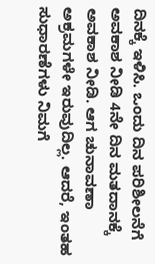ದಿನಕ್ಕೆ ಇಳಿಸಿ. ಒಂದು ದಿನ ಪರಿಶೀಲನೆಗೆ ಅವಕಾಶ ನೀಡಿ 4ನೇ ದಿನ ಮತದಾನಕ್ಕೆ ಅವಕಾಶ ನೀಡಿ. ಆಗ ಚುನಾವಣಾ ಅಕ್ರಮಗಳೇ ಇರುವುದಿಲ್ಲ. ಆದರೆ, ಇಂತಹ ಸುಧಾರಣೆಗಳು ನಿಮಗೆ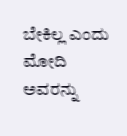ಬೇಕಿಲ್ಲ ಎಂದು ಮೋದಿ ಅವರನ್ನು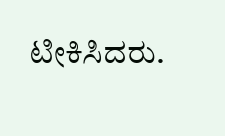ಟೀಕಿಸಿದರು.